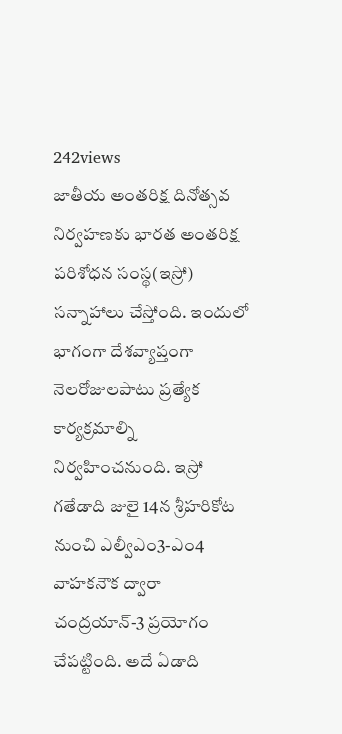242views
జాతీయ అంతరిక్ష దినోత్సవ నిర్వహణకు భారత అంతరిక్ష పరిశోధన సంస్థ(ఇస్రో) సన్నాహాలు చేస్తోంది. ఇందులో భాగంగా దేశవ్యాప్తంగా నెలరోజులపాటు ప్రత్యేక కార్యక్రమాల్ని నిర్వహించనుంది. ఇస్రో గతేడాది జులై 14న శ్రీహరికోట నుంచి ఎల్వీఎం3-ఎం4 వాహకనౌక ద్వారా చంద్రయాన్-3 ప్రయోగం చేపట్టింది. అదే ఏడాది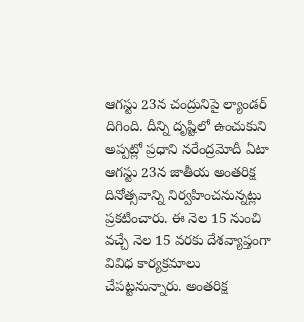ఆగస్టు 23న చంద్రునిపై ల్యాండర్ దిగింది. దీన్ని దృష్టిలో ఉంచుకుని అప్పట్లో ప్రధాని నరేంద్రమోదీ ఏటా ఆగస్టు 23న జాతీయ అంతరిక్ష దినోత్సవాన్ని నిర్వహించనున్నట్లు ప్రకటించారు. ఈ నెల 15 నుంచి వచ్చే నెల 15 వరకు దేశవ్యాప్తంగా వివిధ కార్యక్రమాలు చేపట్టనున్నారు. అంతరిక్ష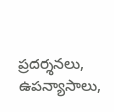ప్రదర్శనలు, ఉపన్యాసాలు,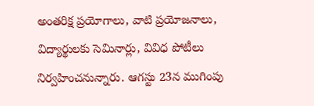అంతరిక్ష ప్రయోగాలు, వాటి ప్రయోజనాలు, విద్యార్థులకు సెమినార్లు, వివిధ పోటీలు నిర్వహించనున్నారు. ఆగస్టు 23న ముగింపు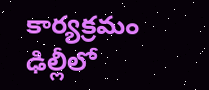కార్యక్రమం ఢిల్లీలో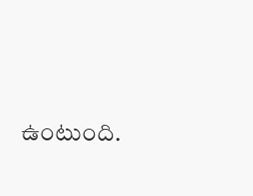ఉంటుంది.